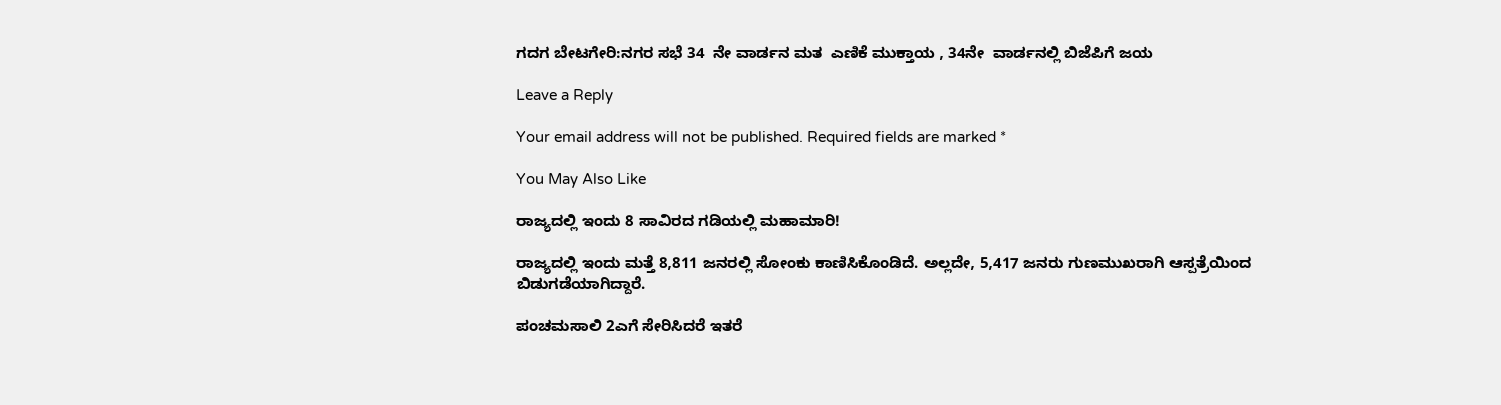ಗದಗ ಬೇಟಗೇರಿ:ನಗರ ಸಭೆ 34  ನೇ ವಾರ್ಡನ ಮತ  ಎಣಿಕೆ ಮುಕ್ತಾಯ , 34ನೇ  ವಾರ್ಡನಲ್ಲಿ ಬಿಜೆಪಿಗೆ ಜಯ

Leave a Reply

Your email address will not be published. Required fields are marked *

You May Also Like

ರಾಜ್ಯದಲ್ಲಿ ಇಂದು 8 ಸಾವಿರದ ಗಡಿಯಲ್ಲಿ ಮಹಾಮಾರಿ!

ರಾಜ್ಯದಲ್ಲಿ ಇಂದು ಮತ್ತೆ 8,811 ಜನರಲ್ಲಿ ಸೋಂಕು ಕಾಣಿಸಿಕೊಂಡಿದೆ. ಅಲ್ಲದೇ, 5,417 ಜನರು ಗುಣಮುಖರಾಗಿ ಆಸ್ಪತ್ರೆಯಿಂದ ಬಿಡುಗಡೆಯಾಗಿದ್ದಾರೆ.

ಪಂಚಮಸಾಲಿ 2ಎಗೆ ಸೇರಿಸಿದರೆ ಇತರೆ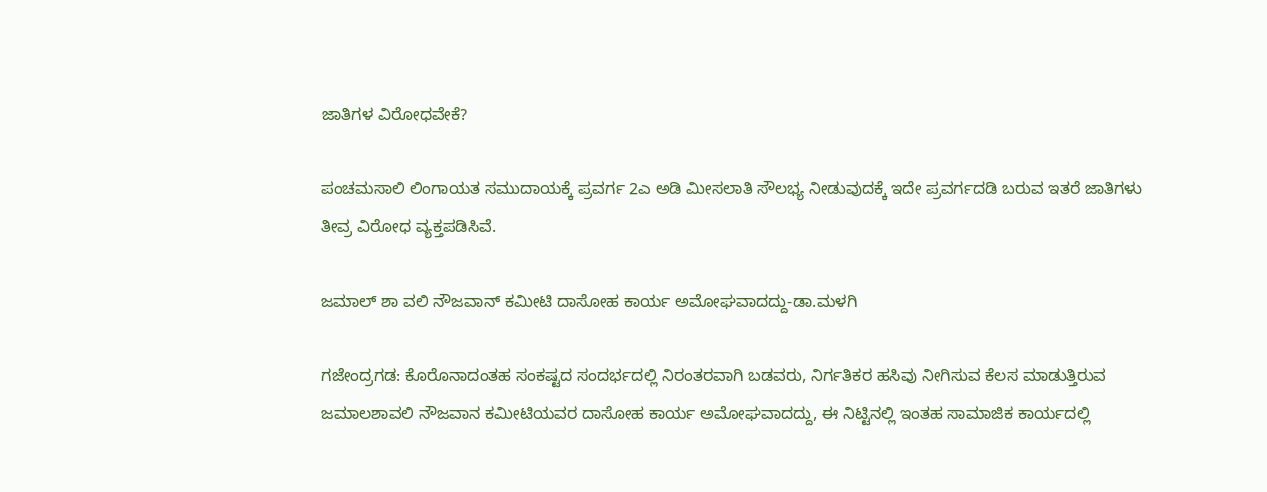ಜಾತಿಗಳ ವಿರೋಧವೇಕೆ?

ಪಂಚಮಸಾಲಿ ಲಿಂಗಾಯತ ಸಮುದಾಯಕ್ಕೆ ಪ್ರವರ್ಗ 2ಎ ಅಡಿ ಮೀಸಲಾತಿ ಸೌಲಭ್ಯ ನೀಡುವುದಕ್ಕೆ ಇದೇ ಪ್ರವರ್ಗದಡಿ ಬರುವ ಇತರೆ ಜಾತಿಗಳು ತೀವ್ರ ವಿರೋಧ ವ್ಯಕ್ತಪಡಿಸಿವೆ.

ಜಮಾಲ್ ಶಾ ವಲಿ ನೌಜವಾನ್ ಕಮೀಟಿ ದಾಸೋಹ ಕಾರ್ಯ ಅಮೋಘವಾದದ್ದು-ಡಾ.ಮಳಗಿ

ಗಜೇಂದ್ರಗಡ: ಕೊರೊನಾದಂತಹ ಸಂಕಷ್ಟದ ಸಂದರ್ಭದಲ್ಲಿ ನಿರಂತರವಾಗಿ ಬಡವರು, ನಿರ್ಗತಿಕರ ಹಸಿವು ನೀಗಿಸುವ ಕೆಲಸ ಮಾಡುತ್ತಿರುವ ಜಮಾಲಶಾವಲಿ ನೌಜವಾನ ಕಮೀಟಿಯವರ ದಾಸೋಹ ಕಾರ್ಯ ಅಮೋಘವಾದದ್ದು, ಈ ನಿಟ್ಟಿನಲ್ಲಿ ಇಂತಹ ಸಾಮಾಜಿಕ ಕಾರ್ಯದಲ್ಲಿ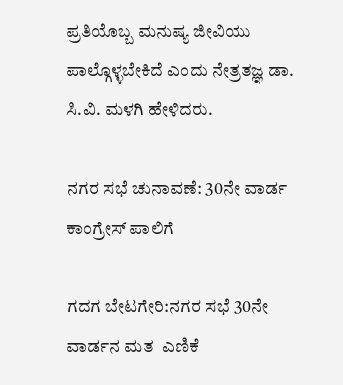ಪ್ರತಿಯೊಬ್ಬ ಮನುಷ್ಯ ಜೀವಿಯು ಪಾಲ್ಗೊಳ್ಳಬೇಕಿದೆ ಎಂದು ನೇತ್ರತಜ್ಞ ಡಾ. ಸಿ.ವಿ. ಮಳಗಿ ಹೇಳಿದರು.

ನಗರ ಸಭೆ ಚುನಾವಣೆ: 30ನೇ ವಾರ್ಡ ಕಾಂಗ್ರೇಸ್ ಪಾಲಿಗೆ

ಗದಗ ಬೇಟಗೇರಿ:ನಗರ ಸಭೆ 30ನೇ ವಾರ್ಡನ ಮತ  ಎಣಿಕೆ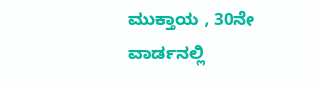ಮುಕ್ತಾಯ , 30ನೇ  ವಾರ್ಡನಲ್ಲಿ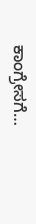ಕಾಂಗ್ರೇಸಗೆ…